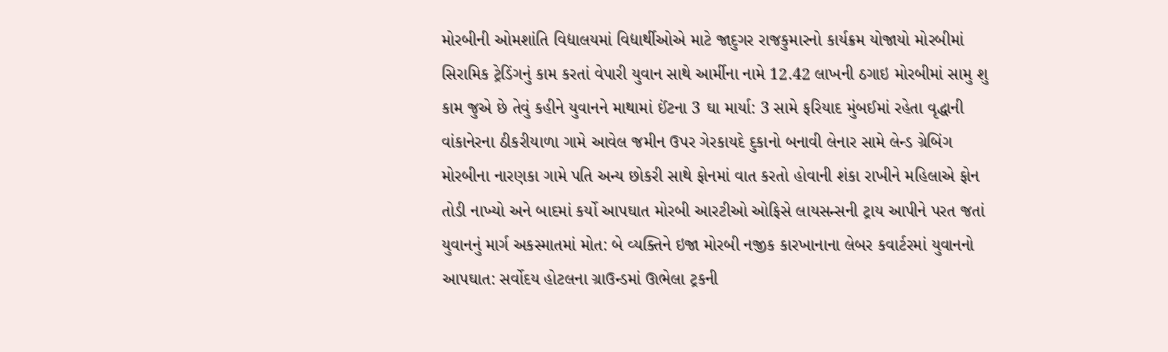મોરબીની ઓમશાંતિ વિદ્યાલયમાં વિદ્યાર્થીઓએ માટે જાદુગર રાજકુમારનો કાર્યક્રમ યોજાયો મોરબીમાં સિરામિક ટ્રેડિંગનું કામ કરતાં વેપારી યુવાન સાથે આર્મીના નામે 12.42 લાખની ઠગાઇ મોરબીમાં સામુ શુ કામ જુએ છે તેવું કહીને યુવાનને માથામાં ઈંટના 3 ઘા માર્યા: 3 સામે ફરિયાદ મુંબઈમાં રહેતા વૃદ્ધાની વાંકાનેરના ઠીકરીયાળા ગામે આવેલ જમીન ઉપર ગેરકાયદે દુકાનો બનાવી લેનાર સામે લેન્ડ ગ્રેબિંગ મોરબીના નારણકા ગામે પતિ અન્ય છોકરી સાથે ફોનમાં વાત કરતો હોવાની શંકા રાખીને મહિલાએ ફોન તોડી નાખ્યો અને બાદમાં કર્યો આપઘાત મોરબી આરટીઓ ઓફિસે લાયસન્સની ટ્રાય આપીને પરત જતાં યુવાનનું માર્ગ અકસ્માતમાં મોત: બે વ્યક્તિને ઇજા મોરબી નજીક કારખાનાના લેબર કવાર્ટરમાં યુવાનનો આપઘાત: સર્વોદય હોટલના ગ્રાઉન્ડમાં ઊભેલા ટ્રકની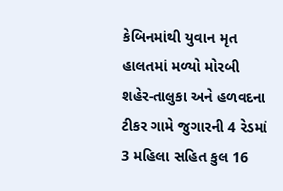કેબિનમાંથી યુવાન મૃત હાલતમાં મળ્યો મોરબી શહેર-તાલુકા અને હળવદના ટીકર ગામે જુગારની 4 રેડમાં 3 મહિલા સહિત કુલ 16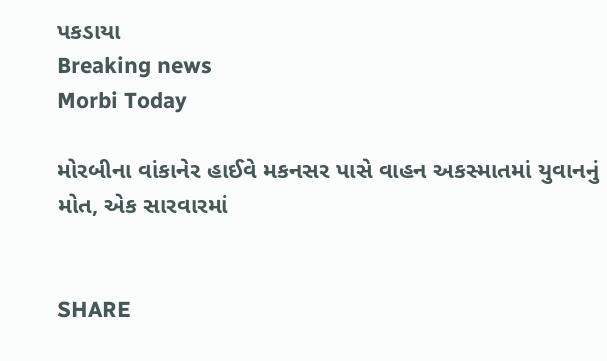પકડાયા
Breaking news
Morbi Today

મોરબીના વાંકાનેર હાઈવે મકનસર પાસે વાહન અકસ્માતમાં યુવાનનું મોત, એક સારવારમાં


SHARE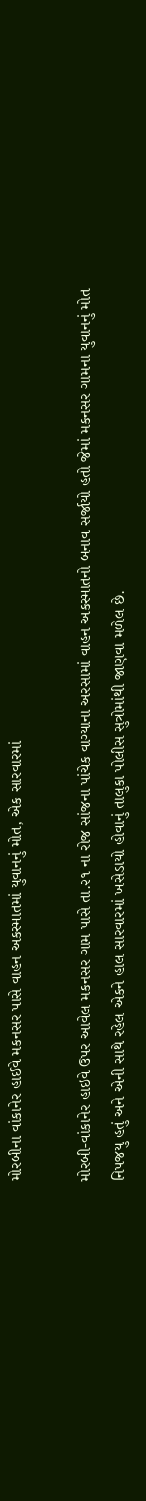મોરબીના વાંકાનેર હાઈવે મકનસર પાસે વાહન અકસ્માતમાં યુવાનનું મોત, એક સારવારમાં

મોરબી-વાંકાનેર હાઇવે ઉપર આવેલ મકનસર ગામ પાસે તા.૨૧ ના રોજ સાંજના પાંચેક વાગ્યાના અરસામાં વાહન અકસ્માતનો બનાવ સર્જાયો હતો જેમાં મકનસર ગામના યુવાનનું મોત નિપજયુ હતું અને એની સાથે રહેલ એકને હાલ સારવારમાં ખસેડાયો હોવાનું તાલુકા પોલીસ સુત્રોમાંથી જાણવા મળેલ છે.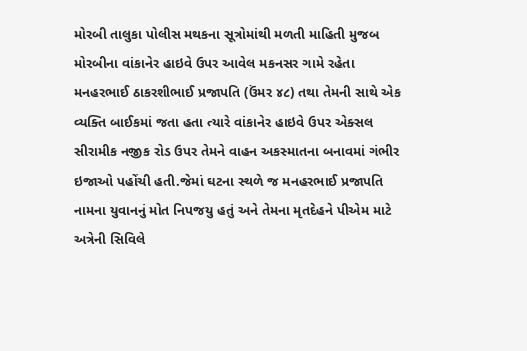મોરબી તાલુકા પોલીસ મથકના સૂત્રોમાંથી મળતી માહિતી મુજબ મોરબીના વાંકાનેર હાઇવે ઉપર આવેલ મકનસર ગામે રહેતા મનહરભાઈ ઠાકરશીભાઈ પ્રજાપતિ (ઉંમર ૪૮) તથા તેમની સાથે એક વ્યક્તિ બાઈકમાં જતા હતા ત્યારે વાંકાનેર હાઇવે ઉપર એક્સલ સીરામીક નજીક રોડ ઉપર તેમને વાહન અકસ્માતના બનાવમાં ગંભીર ઇજાઓ પહોંચી હતી.જેમાં ઘટના સ્થળે જ મનહરભાઈ પ્રજાપતિ નામના યુવાનનું મોત નિપજયુ હતું અને તેમના મૃતદેહને પીએમ માટે અત્રેની સિવિલે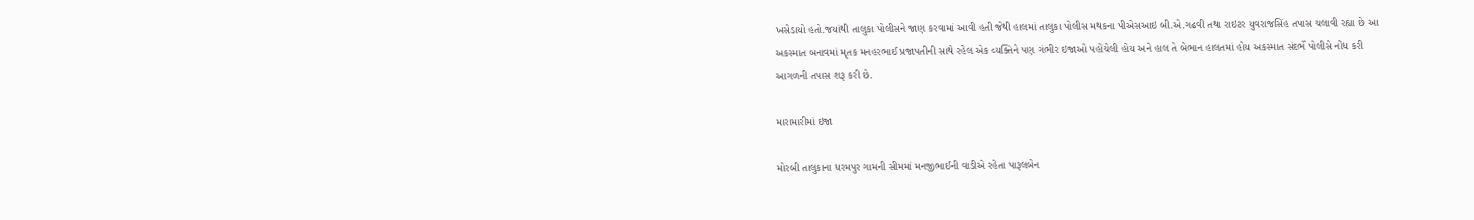ખસેડાયો હતો.જયાંથી તાલુકા પોલીસને જાણ કરવામાં આવી હતી જેથી હાલમાં તાલુકા પોલીસ મથકના પીએસઆઇ બી.એ.ગઢવી તથા રાઇટર યુવરાજસિંહ તપાસ ચલાવી રહ્યા છે આ અકસ્માત બનાવમાં મૃતક મનહરભાઈ પ્રજાપતીની સાથે રહેલ એક વ્યક્તિને પણ ગંભીર ઇજાઓ પહોંચેલી હોય અને હાલ તે બેભાન હાલતમાં હોય અકસ્માત સંદર્ભે પોલીસે નોંધ કરી આગળની તપાસ શરૂ કરી છે.

મારામારીમાં ઇજા

મોરબી તાલુકાના ધરમપુર ગામની સીમમાં મનજીભાઈની વાડીએ રહેતા પારૂલબેન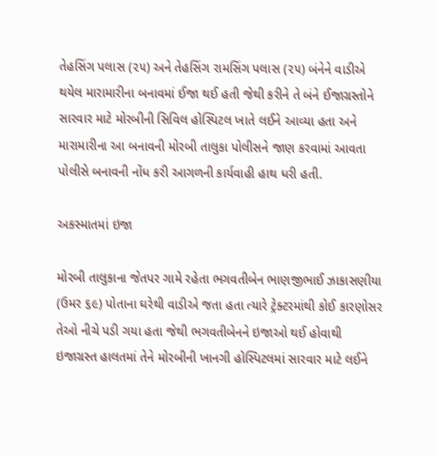તેહસિંગ પલાસ (૨૫) અને તેહસિંગ રામસિંગ પલાસ (૨૫) બંનેને વાડીએ થયેલ મારામારીના બનાવમાં ઈજા થઈ હતી જેથી કરીને તે બંને ઈજાગ્રસ્તોને સારવાર માટે મોરબીની સિવિલ હોસ્પિટલ ખાતે લઈને આવ્યા હતા અને મારામારીના આ બનાવની મોરબી તાલુકા પોલીસને જાણ કરવામાં આવતા પોલીસે બનાવની નોંધ કરી આગળની કાર્યવાહી હાથ ધરી હતી.

અકસ્માતમાં ઇજા

મોરબી તાલુકાના જેતપર ગામે રહેતા ભગવતીબેન ભાણજીભાઈ ઝાકાસણીયા (ઉમર ૬૯) પોતાના ઘરેથી વાડીએ જતા હતા ત્યારે ટ્રેક્ટરમાંથી કોઈ કારણોસર તેઓ નીચે પડી ગયા હતા જેથી ભગવતીબેનને ઇજાઓ થઈ હોવાથી ઇજાગ્રસ્ત હાલતમાં તેને મોરબીની ખાનગી હોસ્પિટલમાં સારવાર માટે લઈને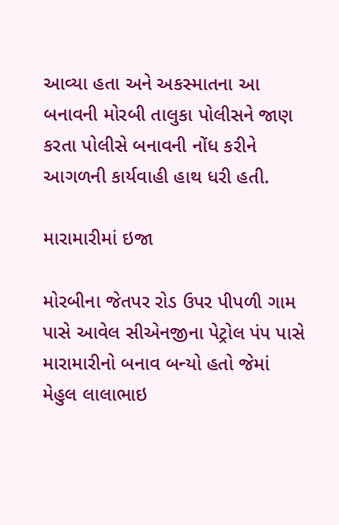આવ્યા હતા અને અકસ્માતના આ બનાવની મોરબી તાલુકા પોલીસને જાણ કરતા પોલીસે બનાવની નોંધ કરીને આગળની કાર્યવાહી હાથ ધરી હતી.

મારામારીમાં ઇજા

મોરબીના જેતપર રોડ ઉપર પીપળી ગામ પાસે આવેલ સીએનજીના પેટ્રોલ પંપ પાસે મારામારીનો બનાવ બન્યો હતો જેમાં મેહુલ લાલાભાઇ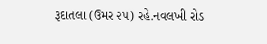રૂદાતલા (ઉમર ૨૫) રહે.નવલખી રોડ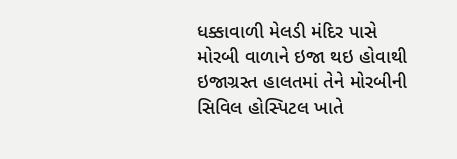ધક્કાવાળી મેલડી મંદિર પાસે મોરબી વાળાને ઇજા થઇ હોવાથી ઇજાગ્રસ્ત હાલતમાં તેને મોરબીની સિવિલ હોસ્પિટલ ખાતે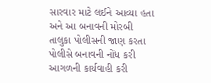સારવાર માટે લઈને આવ્યા હતા અને આ બનાવની મોરબી તાલુકા પોલીસની જાણ કરતા પોલીસે બનાવની નોંધ કરી આગળની કાર્યવાહી કરી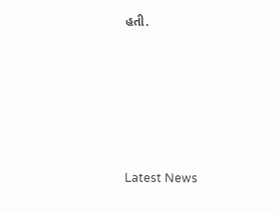હતી.






Latest News